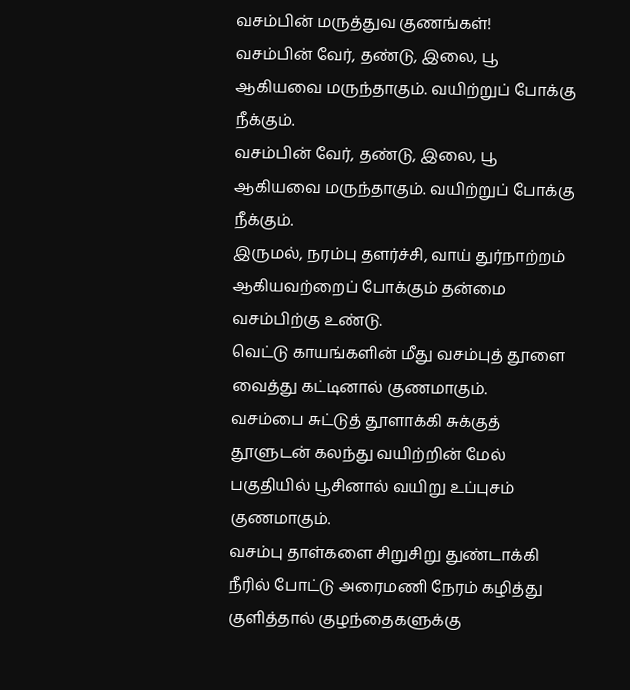வசம்பின் மருத்துவ குணங்கள்!
வசம்பின் வேர், தண்டு, இலை, பூ ஆகியவை மருந்தாகும். வயிற்றுப் போக்கு நீக்கும்.
வசம்பின் வேர், தண்டு, இலை, பூ ஆகியவை மருந்தாகும். வயிற்றுப் போக்கு நீக்கும்.
இருமல், நரம்பு தளர்ச்சி, வாய் துர்நாற்றம் ஆகியவற்றைப் போக்கும் தன்மை வசம்பிற்கு உண்டு.
வெட்டு காயங்களின் மீது வசம்புத் தூளை வைத்து கட்டினால் குணமாகும்.
வசம்பை சுட்டுத் தூளாக்கி சுக்குத் தூளுடன் கலந்து வயிற்றின் மேல் பகுதியில் பூசினால் வயிறு உப்புசம் குணமாகும்.
வசம்பு தாள்களை சிறுசிறு துண்டாக்கி நீரில் போட்டு அரைமணி நேரம் கழித்து குளித்தால் குழந்தைகளுக்கு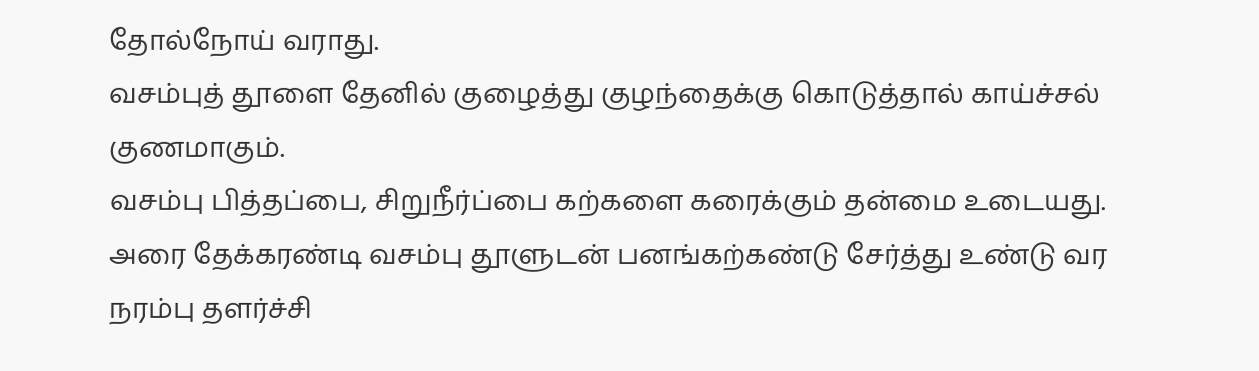தோல்நோய் வராது.
வசம்புத் தூளை தேனில் குழைத்து குழந்தைக்கு கொடுத்தால் காய்ச்சல் குணமாகும்.
வசம்பு பித்தப்பை, சிறுநீர்ப்பை கற்களை கரைக்கும் தன்மை உடையது.
அரை தேக்கரண்டி வசம்பு தூளுடன் பனங்கற்கண்டு சேர்த்து உண்டு வர நரம்பு தளர்ச்சி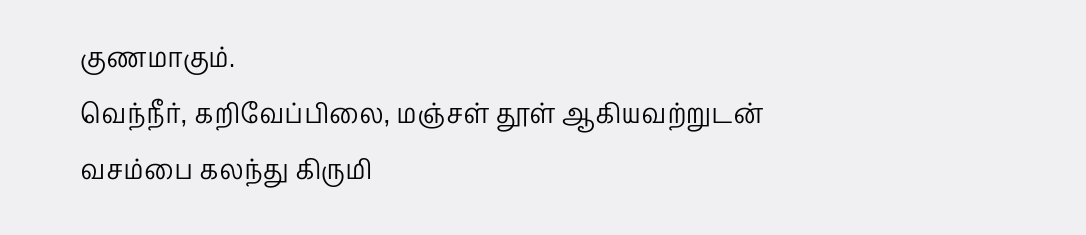குணமாகும்.
வெந்நீர், கறிவேப்பிலை, மஞ்சள் தூள் ஆகியவற்றுடன் வசம்பை கலந்து கிருமி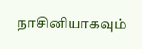நாசினியாகவும்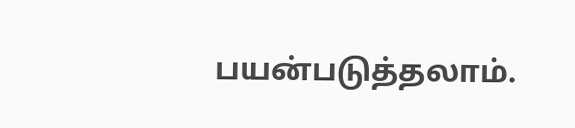பயன்படுத்தலாம்.